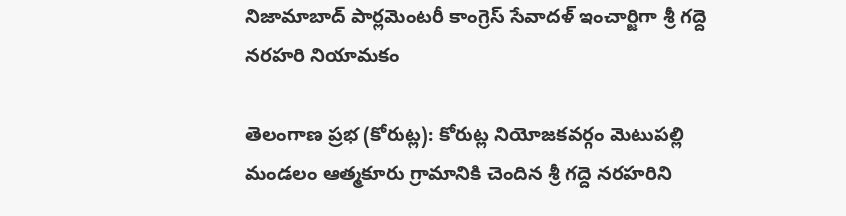నిజామాబాద్ పార్లమెంటరీ కాంగ్రెస్ సేవాదళ్ ఇంచార్జిగా శ్రీ గద్దె నరహరి నియామకం

తెలంగాణ ప్రభ (కోరుట్ల): కోరుట్ల నియోజకవర్గం మెటుపల్లి మండలం ఆత్మకూరు గ్రామానికి చెందిన శ్రీ గద్దె నరహరిని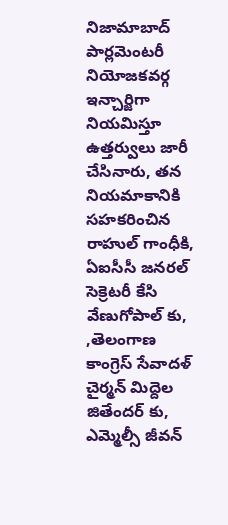నిజామాబాద్ పార్లమెంటరీ నియోజకవర్గ ఇన్చార్జిగా నియమిస్తూ ఉత్తర్వులు జారీ చేసినారు, తన నియమాకానికి సహకరించిన  రాహుల్ గాంధీకి, ఏఐసీసీ జనరల్ సెక్రెటరీ కేసి వేణుగోపాల్ కు,   ,తెలంగాణ కాంగ్రెస్ సేవాదళ్ చైర్మన్ మిద్దెల జితేందర్ కు, ఎమ్మెల్సీ జీవన్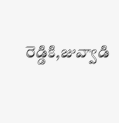రెడ్డికి,జువ్వాడి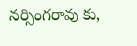నర్సింగరావు కు,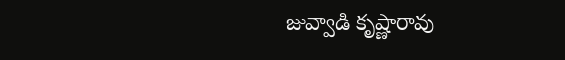జువ్వాడి కృష్ణారావు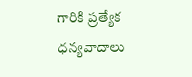గారికి ప్రత్యేక ధన్యవాదాలు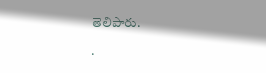తెలిపారు.

.